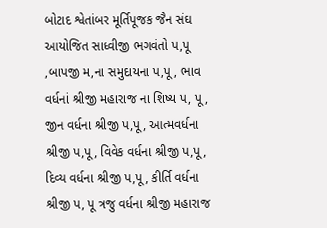બોટાદ શ્વેતાંબર મૂર્તિપૂજક જૈન સંઘ આયોજિત સાધ્વીજી ભગવંતો પ,પૂ ,બાપજી મ,ના સમુદાયના પ,પૂ , ભાવ વર્ધનાં શ્રીજી મહારાજ ના શિષ્ય પ, પૂ, જીન વર્ધના શ્રીજી પ,પૂ, આત્મવર્ધના શ્રીજી પ,પૂ, વિવેક વર્ધના શ્રીજી પ,પૂ, દિવ્ય વર્ધના શ્રીજી પ,પૂ, કીર્તિ વર્ધના શ્રીજી પ, પૂ ત્રજુ વર્ધના શ્રીજી મહારાજ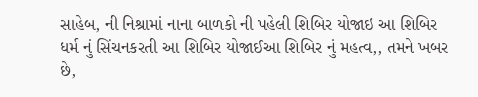સાહેબ, ની નિશ્રામાં નાના બાળકો ની પહેલી શિબિર યોજાઇ આ શિબિર ધર્મ નું સિંચનકરતી આ શિબિર યોજાઈઆ શિબિર નું મહત્વ,, તમને ખબર છે,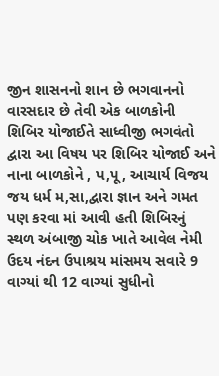જીન શાસનનો શાન છે ભગવાનનો વારસદાર છે તેવી એક બાળકોની શિબિર યોજાઈતે સાધ્વીજી ભગવંતો દ્વારા આ વિષય પર શિબિર યોજાઈ અને નાના બાળકોને , પ,પૂ, આચાર્ય વિજય જય ધર્મ મ,સા,દ્વારા જ્ઞાન અને ગમત પણ કરવા માં આવી હતી શિબિરનું સ્થળ અંબાજી ચોક ખાતે આવેલ નેમી ઉદય નંદન ઉપાશ્રય માંસમય સવારે 9 વાગ્યાં થી 12 વાગ્યાં સુધીનો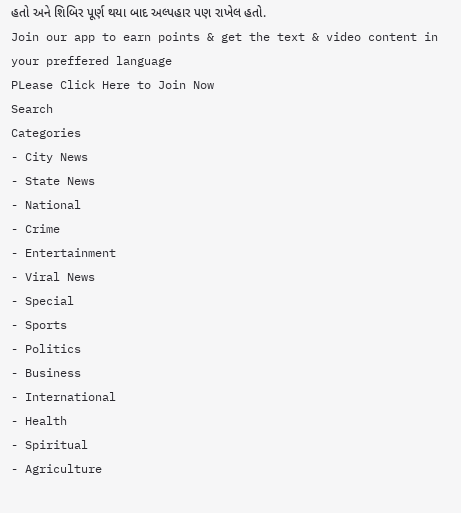હતો અને શિબિર પૂર્ણ થયા બાદ અલ્પહાર પણ રાખેલ હતો.
Join our app to earn points & get the text & video content in your preffered language
PLease Click Here to Join Now
Search
Categories
- City News
- State News
- National
- Crime
- Entertainment
- Viral News
- Special
- Sports
- Politics
- Business
- International
- Health
- Spiritual
- Agriculture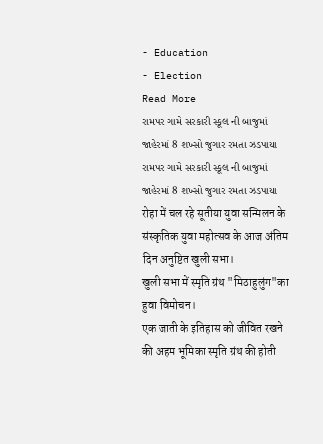- Education
- Election
Read More
રામપર ગામે સરકારી સ્કૂલ ની બાજુમાં જાહેરમાં 8 શખ્સો જુગાર રમતા ઝડપાયા
રામપર ગામે સરકારી સ્કૂલ ની બાજુમાં જાહેરમાં 8 શખ્સો જુગાર રમતા ઝડપાયા
रोहा में चल रहे सूतीया युवा सन्मिलन के संस्कृतिक युवा महोत्सव के आज अंतिम दिन अनुष्टित खुली सभा।
खुली सभा में स्मृति ग्रंथ "मिठाहुलुंग"का हुवा विमोचन।
एक जाती के इतिहास को जीवित रखने की अहम भूमिका स्मृति ग्रंथ की होती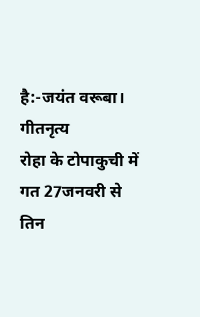है:-जयंत वरूबा।
गीतनृत्य
रोहा के टोपाकुची में गत 27जनवरी से तिन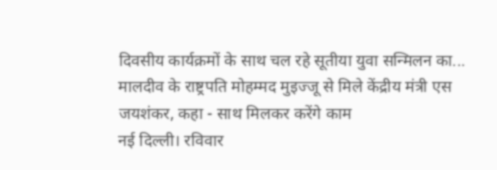दिवसीय कार्यक्रमों के साथ चल रहे सूतीया युवा सन्मिलन का...
मालदीव के राष्ट्रपति मोहम्मद मुइज्जू से मिले केंद्रीय मंत्री एस जयशंकर, कहा - साथ मिलकर करेंगे काम
नई दिल्ली। रविवार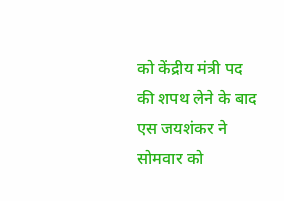को केंद्रीय मंत्री पद की शपथ लेने के बाद एस जयशंकर ने सोमवार को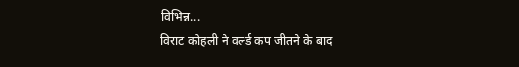विभिन्न...
विराट कोहली ने वर्ल्ड कप जीतने के बाद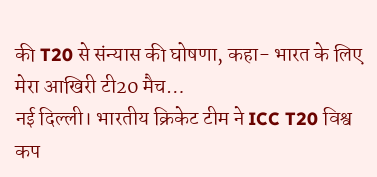की T20 से संन्यास की घोषणा, कहा- भारत के लिए मेरा आखिरी टी20 मैच…
नई दिल्ली। भारतीय क्रिकेट टीम ने ICC T20 विश्व कप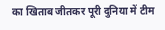का खिताब जीतकर पूरी दुनिया में टीम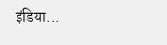इंडिया...